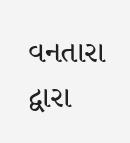વનતારા દ્વારા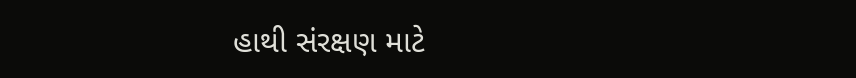હાથી સંરક્ષણ માટે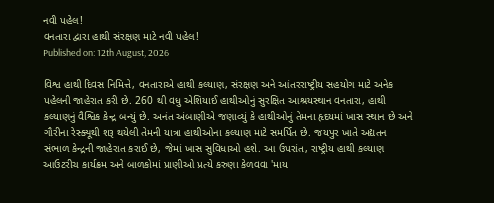નવી પહેલ!
વનતારા દ્વારા હાથી સંરક્ષણ માટે નવી પહેલ!
Published on: 12th August, 2026

વિશ્વ હાથી દિવસ નિમિત્તે, વનતારાએ હાથી કલ્યાણ, સંરક્ષણ અને આંતરરાષ્ટ્રીય સહયોગ માટે અનેક પહેલની જાહેરાત કરી છે. 260 થી વધુ એશિયાઈ હાથીઓનું સુરક્ષિત આશ્રયસ્થાન વનતારા, હાથી કલ્યાણનું વૈશ્વિક કેન્દ્ર બન્યું છે. અનંત અંબાણીએ જણાવ્યું કે હાથીઓનું તેમના હૃદયમાં ખાસ સ્થાન છે અને ગૌરીના રેસ્ક્યૂથી શરૂ થયેલી તેમની યાત્રા હાથીઓના કલ્યાણ માટે સમર્પિત છે. જયપુર ખાતે અદ્યતન સંભાળ કેન્દ્રની જાહેરાત કરાઈ છે, જેમાં ખાસ સુવિધાઓ હશે. આ ઉપરાંત, રાષ્ટ્રીય હાથી કલ્યાણ આઉટરીચ કાર્યક્રમ અને બાળકોમાં પ્રાણીઓ પ્રત્યે કરુણા કેળવવા 'માય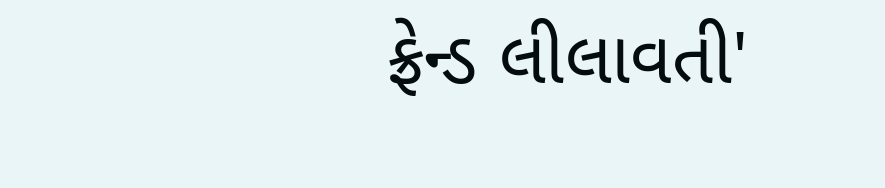ફ્રેન્ડ લીલાવતી'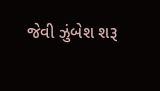જેવી ઝુંબેશ શરૂ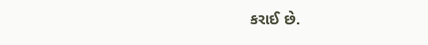કરાઈ છે.